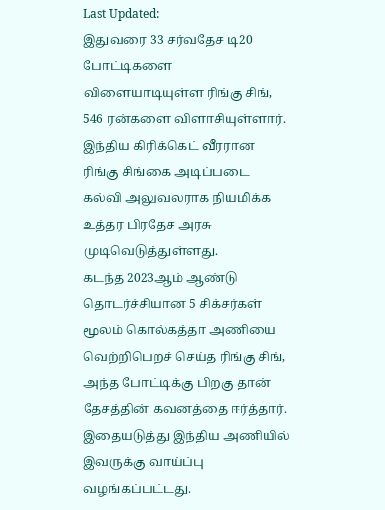Last Updated:
இதுவரை 33 சர்வதேச டி20 போட்டிகளை விளையாடியுள்ள ரிங்கு சிங், 546 ரன்களை விளாசியுள்ளார்.
இந்திய கிரிக்கெட் வீரரான ரிங்கு சிங்கை அடிப்படை கல்வி அலுவலராக நியமிக்க உத்தர பிரதேச அரசு முடிவெடுத்துள்ளது.
கடந்த 2023ஆம் ஆண்டு தொடர்ச்சியான 5 சிக்சர்கள் மூலம் கொல்கத்தா அணியை வெற்றிபெறச் செய்த ரிங்கு சிங், அந்த போட்டிக்கு பிறகு தான் தேசத்தின் கவனத்தை ஈர்த்தார். இதையடுத்து இந்திய அணியில் இவருக்கு வாய்ப்பு வழங்கப்பட்டது.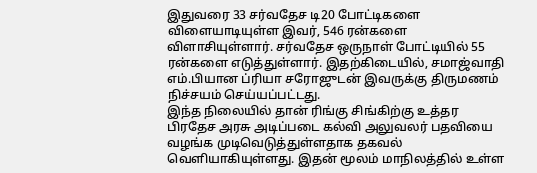இதுவரை 33 சர்வதேச டி20 போட்டிகளை விளையாடியுள்ள இவர், 546 ரன்களை விளாசியுள்ளார். சர்வதேச ஒருநாள் போட்டியில் 55 ரன்களை எடுத்துள்ளார். இதற்கிடையில், சமாஜ்வாதி எம்.பியான ப்ரியா சரோஜுடன் இவருக்கு திருமணம் நிச்சயம் செய்யப்பட்டது.
இந்த நிலையில் தான் ரிங்கு சிங்கிற்கு உத்தர பிரதேச அரசு அடிப்படை கல்வி அலுவலர் பதவியை வழங்க முடிவெடுத்துள்ளதாக தகவல் வெளியாகியுள்ளது. இதன் மூலம் மாநிலத்தில் உள்ள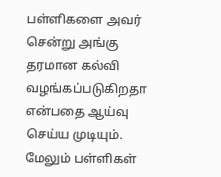பள்ளிகளை அவர் சென்று அங்கு தரமான கல்வி வழங்கப்படுகிறதா என்பதை ஆய்வு செய்ய முடியும். மேலும் பள்ளிகள்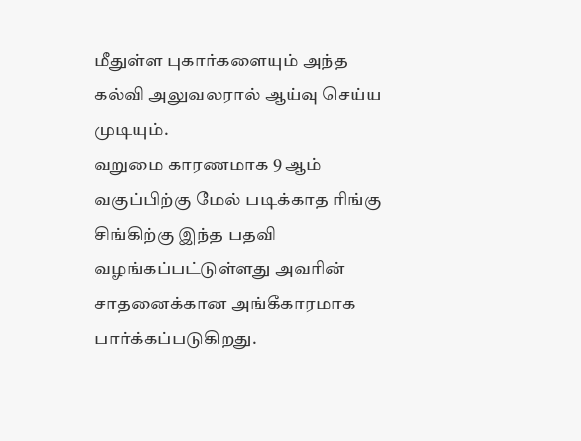மீதுள்ள புகார்களையும் அந்த கல்வி அலுவலரால் ஆய்வு செய்ய முடியும்.
வறுமை காரணமாக 9 ஆம் வகுப்பிற்கு மேல் படிக்காத ரிங்கு சிங்கிற்கு இந்த பதவி வழங்கப்பட்டுள்ளது அவரின் சாதனைக்கான அங்கீகாரமாக பார்க்கப்படுகிறது.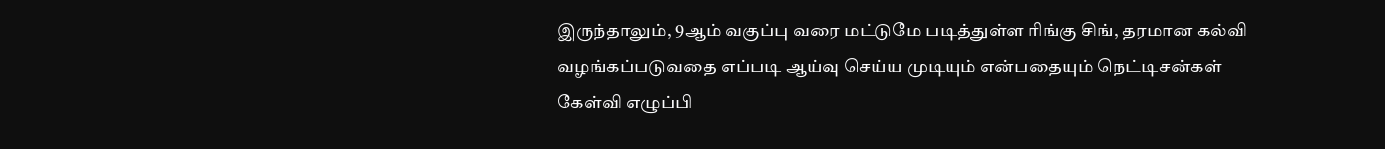இருந்தாலும், 9ஆம் வகுப்பு வரை மட்டுமே படித்துள்ள ரிங்கு சிங், தரமான கல்வி வழங்கப்படுவதை எப்படி ஆய்வு செய்ய முடியும் என்பதையும் நெட்டிசன்கள் கேள்வி எழுப்பி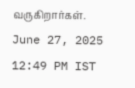வருகிறார்கள்.
June 27, 2025 12:49 PM IST